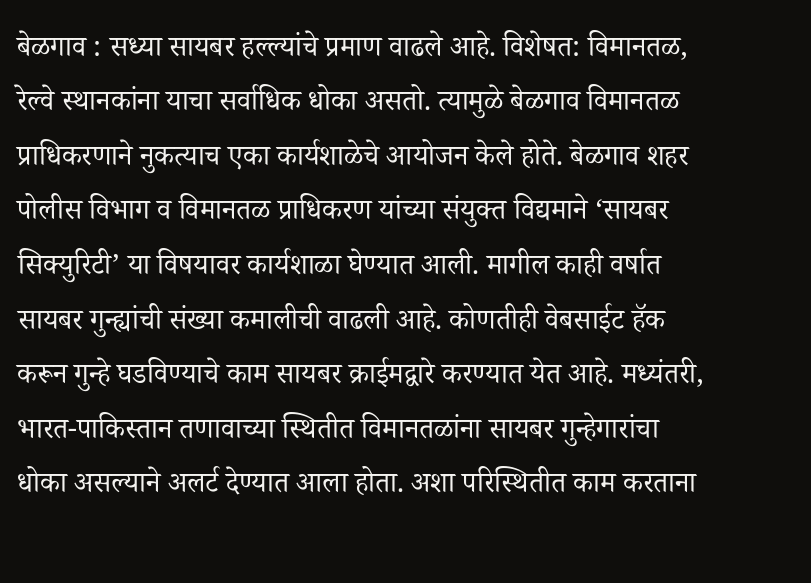बेळगाव : सध्या सायबर हल्ल्यांचे प्रमाण वाढले आहे. विशेषत: विमानतळ, रेल्वे स्थानकांना याचा सर्वाधिक धोका असतो. त्यामुळे बेळगाव विमानतळ प्राधिकरणाने नुकत्याच एका कार्यशाळेचे आयोजन केले होते. बेळगाव शहर पोलीस विभाग व विमानतळ प्राधिकरण यांच्या संयुक्त विद्यमाने ‘सायबर सिक्युरिटी’ या विषयावर कार्यशाळा घेण्यात आली. मागील काही वर्षात सायबर गुन्ह्यांची संख्या कमालीची वाढली आहे. कोणतीही वेबसाईट हॅक करून गुन्हे घडविण्याचे काम सायबर क्राईमद्वारे करण्यात येत आहे. मध्यंतरी, भारत-पाकिस्तान तणावाच्या स्थितीत विमानतळांना सायबर गुन्हेगारांचा धोका असल्याने अलर्ट देण्यात आला होता. अशा परिस्थितीत काम करताना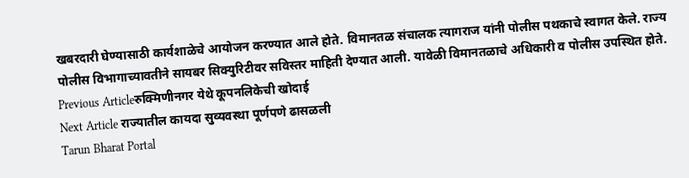खबरदारी घेण्यासाठी कार्यशाळेचे आयोजन करण्यात आले होते. विमानतळ संचालक त्यागराज यांनी पोलीस पथकाचे स्वागत केले. राज्य पोलीस विभागाच्यावतीने सायबर सिक्युरिटीवर सविस्तर माहिती देण्यात आली. यावेळी विमानतळाचे अधिकारी व पोलीस उपस्थित होते.
Previous Articleरुक्मिणीनगर येथे कूपनलिकेची खोदाई
Next Article राज्यातील कायदा सुव्यवस्था पूर्णपणे ढासळली
Tarun Bharat Portal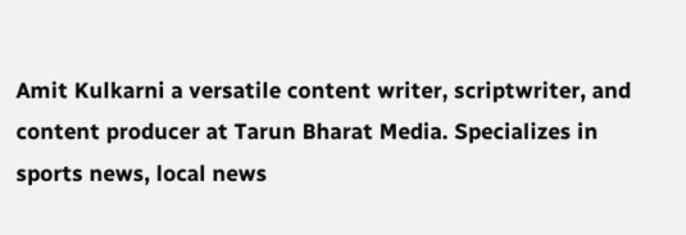Amit Kulkarni a versatile content writer, scriptwriter, and content producer at Tarun Bharat Media. Specializes in sports news, local news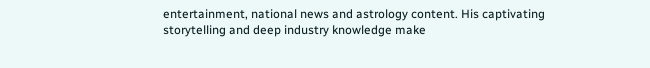entertainment, national news and astrology content. His captivating storytelling and deep industry knowledge make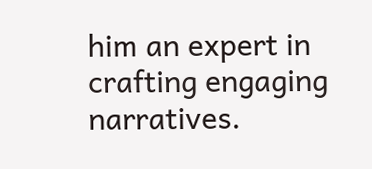him an expert in crafting engaging narratives.